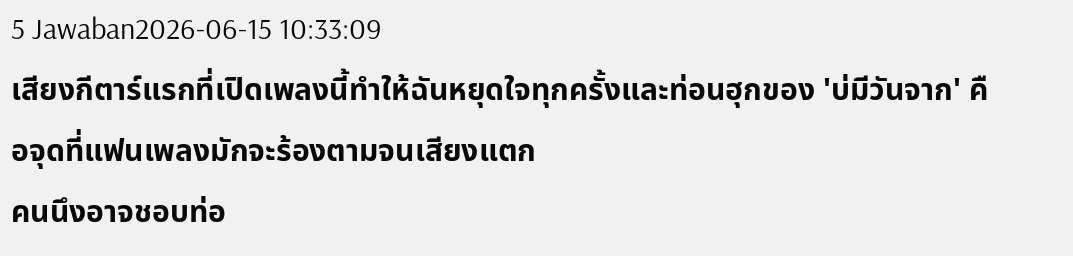5 Jawaban2026-06-15 10:33:09
เสียงกีตาร์แรกที่เปิดเพลงนี้ทำให้ฉันหยุดใจทุกครั้งและท่อนฮุกของ 'บ่มีวันจาก' คือจุดที่แฟนเพลงมักจะร้องตามจนเสียงแตก
คนนึงอาจชอบท่อ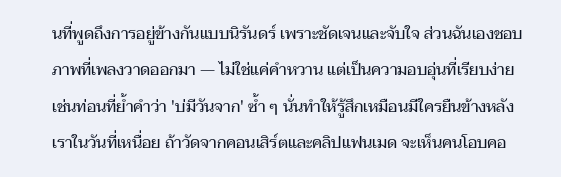นที่พูดถึงการอยู่ข้างกันแบบนิรันดร์ เพราะชัดเจนและจับใจ ส่วนฉันเองชอบภาพที่เพลงวาดออกมา — ไม่ใช่แค่คำหวาน แต่เป็นความอบอุ่นที่เรียบง่าย เช่นท่อนที่ย้ำคำว่า 'บ่มีวันจาก' ซ้ำ ๆ นั่นทำให้รู้สึกเหมือนมีใครยืนข้างหลังเราในวันที่เหนื่อย ถ้าวัดจากคอนเสิร์ตและคลิปแฟนเมด จะเห็นคนโอบคอ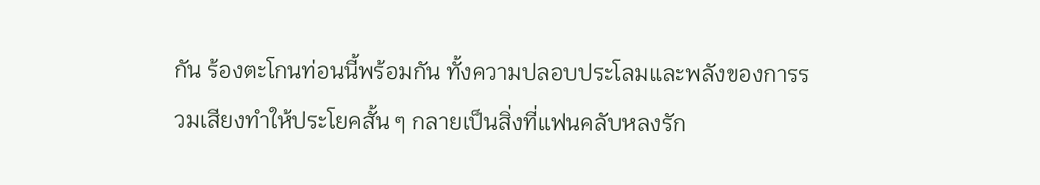กัน ร้องตะโกนท่อนนี้พร้อมกัน ทั้งความปลอบประโลมและพลังของการรวมเสียงทำให้ประโยคสั้น ๆ กลายเป็นสิ่งที่แฟนคลับหลงรัก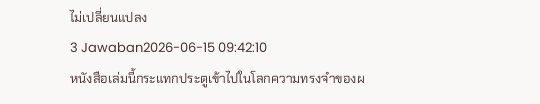ไม่เปลี่ยนแปลง
3 Jawaban2026-06-15 09:42:10
หนังสือเล่มนี้กระแทกประตูเข้าไปในโลกความทรงจำของผ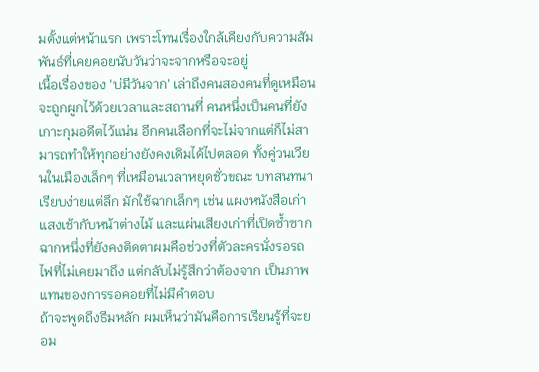มตั้งแต่หน้าแรก เพราะโทนเรื่องใกล้เคียงกับความสัมพันธ์ที่เคยคอยนับวันว่าจะจากหรือจะอยู่
เนื้อเรื่องของ 'บ่มีวันจาก' เล่าถึงคนสองคนที่ดูเหมือนจะถูกผูกไว้ด้วยเวลาและสถานที่ คนหนึ่งเป็นคนที่ยังเกาะกุมอดีตไว้แน่น อีกคนเลือกที่จะไม่จากแต่ก็ไม่สามารถทำให้ทุกอย่างยังคงเดิมได้ไปตลอด ทั้งคู่วนเวียนในเมืองเล็กๆ ที่เหมือนเวลาหยุดชั่วขณะ บทสนทนาเรียบง่ายแต่ลึก มักใช้ฉากเล็กๆ เช่น แผงหนังสือเก่า แสงเช้ากับหน้าต่างไม้ และแผ่นเสียงเก่าที่เปิดซ้ำซาก ฉากหนึ่งที่ยังคงติดตาผมคือช่วงที่ตัวละครนั่งรอรถไฟที่ไม่เคยมาถึง แต่กลับไม่รู้สึกว่าต้องจาก เป็นภาพแทนของการรอคอยที่ไม่มีคำตอบ
ถ้าจะพูดถึงธีมหลัก ผมเห็นว่ามันคือการเรียนรู้ที่จะยอม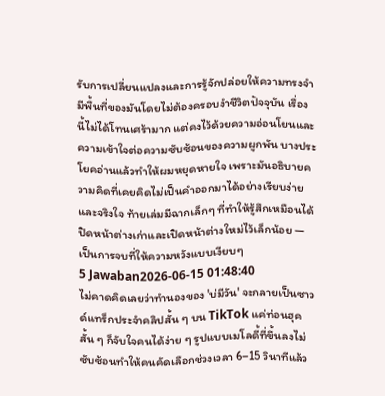รับการเปลี่ยนแปลงและการรู้จักปล่อยให้ความทรงจำมีพื้นที่ของมันโดยไม่ต้องครอบงำชีวิตปัจจุบัน เรื่องนี้ไม่ได้โทนเศร้ามาก แต่คงไว้ด้วยความอ่อนโยนและความเข้าใจต่อความซับซ้อนของความผูกพัน บางประโยคอ่านแล้วทำให้ผมหยุดหายใจ เพราะมันอธิบายความคิดที่เคยคิดไม่เป็นคำออกมาได้อย่างเรียบง่ายและจริงใจ ท้ายเล่มมีฉากเล็กๆ ที่ทำให้รู้สึกเหมือนได้ปิดหน้าต่างเก่าและเปิดหน้าต่างใหม่ไว้เล็กน้อย — เป็นการจบที่ให้ความหวังแบบเงียบๆ
5 Jawaban2026-06-15 01:48:40
ไม่คาดคิดเลยว่าทำนองของ 'บ่มีวัน' จะกลายเป็นซาวด์แทร็กประจำคลิปสั้น ๆ บน TikTok แค่ท่อนฮุคสั้น ๆ ก็จับใจคนได้ง่าย ๆ รูปแบบเมโลดี้ที่ขึ้นลงไม่ซับซ้อนทำให้คนคัดเลือกช่วงเวลา 6–15 วินาทีแล้ว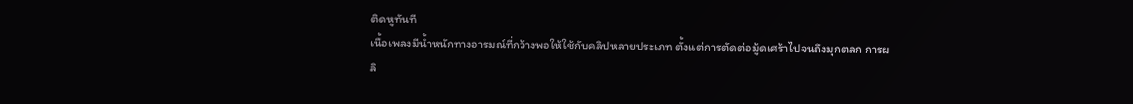ติดหูทันที
เนื้อเพลงมีน้ำหนักทางอารมณ์ที่กว้างพอให้ใช้กับคลิปหลายประเภท ตั้งแต่การตัดต่อมู้ดเศร้าไปจนถึงมุกตลก การผลิ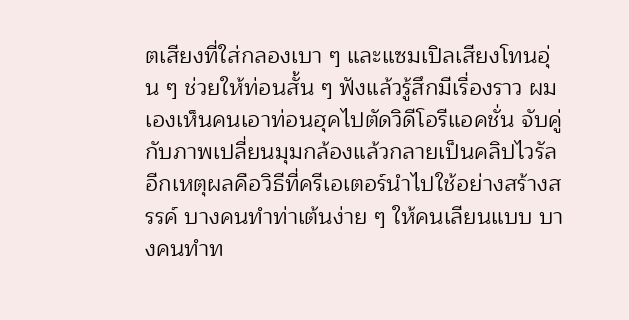ตเสียงที่ใส่กลองเบา ๆ และแซมเปิลเสียงโทนอุ่น ๆ ช่วยให้ท่อนสั้น ๆ ฟังแล้วรู้สึกมีเรื่องราว ผมเองเห็นคนเอาท่อนฮุคไปตัดวิดีโอรีแอคชั่น จับคู่กับภาพเปลี่ยนมุมกล้องแล้วกลายเป็นคลิปไวรัล
อีกเหตุผลคือวิธีที่ครีเอเตอร์นำไปใช้อย่างสร้างสรรค์ บางคนทำท่าเต้นง่าย ๆ ให้คนเลียนแบบ บางคนทำท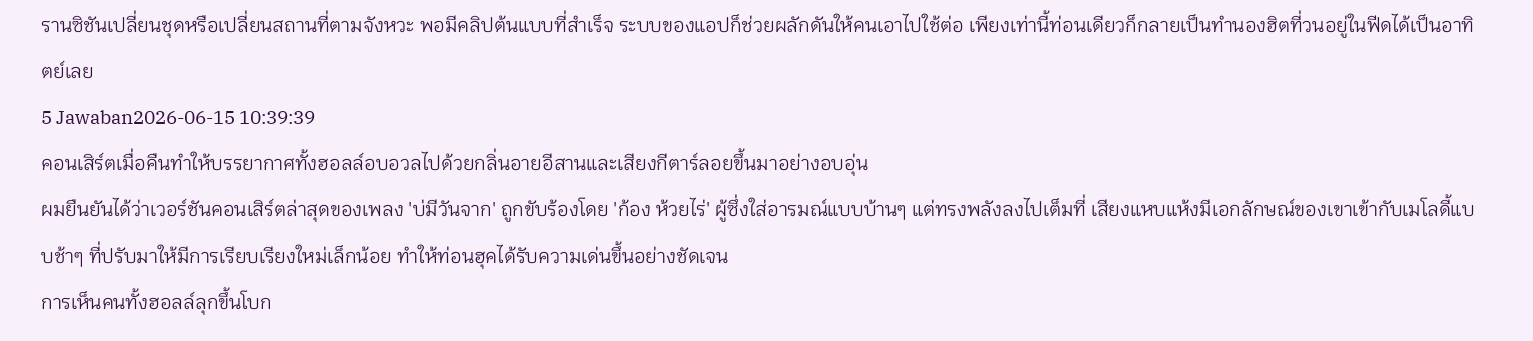รานซิชันเปลี่ยนชุดหรือเปลี่ยนสถานที่ตามจังหวะ พอมีคลิปต้นแบบที่สำเร็จ ระบบของแอปก็ช่วยผลักดันให้คนเอาไปใช้ต่อ เพียงเท่านี้ท่อนเดียวก็กลายเป็นทำนองฮิตที่วนอยู่ในฟีดได้เป็นอาทิตย์เลย
5 Jawaban2026-06-15 10:39:39
คอนเสิร์ตเมื่อคืนทำให้บรรยากาศทั้งฮอลล์อบอวลไปด้วยกลิ่นอายอีสานและเสียงกีตาร์ลอยขึ้นมาอย่างอบอุ่น
ผมยืนยันได้ว่าเวอร์ชันคอนเสิร์ตล่าสุดของเพลง 'บ่มีวันจาก' ถูกขับร้องโดย 'ก้อง ห้วยไร่' ผู้ซึ่งใส่อารมณ์แบบบ้านๆ แต่ทรงพลังลงไปเต็มที่ เสียงแหบแห้งมีเอกลักษณ์ของเขาเข้ากับเมโลดี้แบบช้าๆ ที่ปรับมาให้มีการเรียบเรียงใหม่เล็กน้อย ทำให้ท่อนฮุคได้รับความเด่นขึ้นอย่างชัดเจน
การเห็นคนทั้งฮอลล์ลุกขึ้นโบก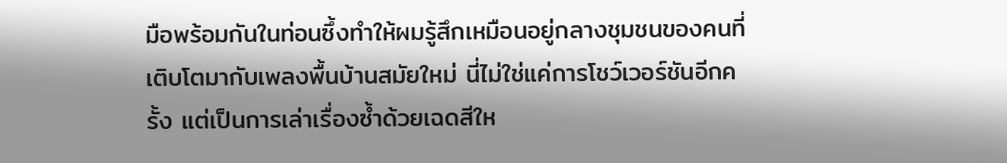มือพร้อมกันในท่อนซึ้งทำให้ผมรู้สึกเหมือนอยู่กลางชุมชนของคนที่เติบโตมากับเพลงพื้นบ้านสมัยใหม่ นี่ไม่ใช่แค่การโชว์เวอร์ชันอีกครั้ง แต่เป็นการเล่าเรื่องซ้ำด้วยเฉดสีให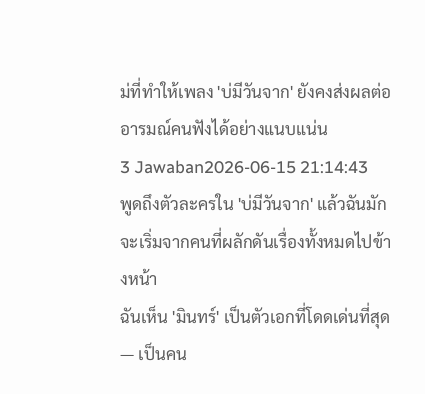ม่ที่ทำให้เพลง 'บ่มีวันจาก' ยังคงส่งผลต่ออารมณ์คนฟังได้อย่างแนบแน่น
3 Jawaban2026-06-15 21:14:43
พูดถึงตัวละครใน 'บ่มีวันจาก' แล้วฉันมักจะเริ่มจากคนที่ผลักดันเรื่องทั้งหมดไปข้างหน้า
ฉันเห็น 'มินทร์' เป็นตัวเอกที่โดดเด่นที่สุด — เป็นคน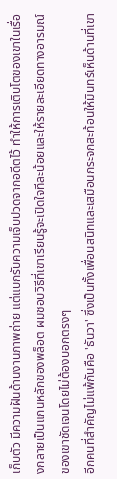เก็บตัว มีความฝันด้านงานภาพถ่าย แต่แบกรับความเจ็บปวดจากอดีตไว้ ทำให้การเติบโตของเขาในเรื่องกลายเป็นแกนหลักของพล็อต ผมชอบวิธีที่เขาเรียนรู้จะเปิดใจทีละน้อยและให้รายละเอียดทางอารมณ์ของเขาชัดเจนโดยไม่ต้องบอกตรงๆ
อีกคนที่สำคัญไม่แพ้กันคือ 'ธันวา' ซึ่งเป็นทั้งเพื่อนสนิทและเสมือนกระจกสะท้อนให้มินทร์เห็นด้านที่เขา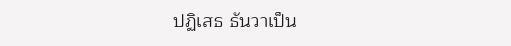ปฏิเสธ ธันวาเป็น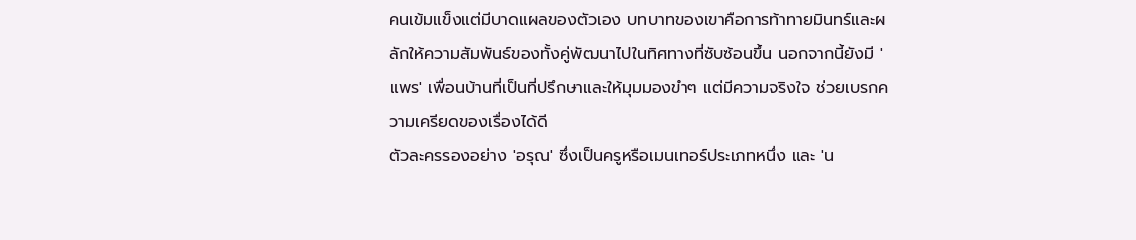คนเข้มแข็งแต่มีบาดแผลของตัวเอง บทบาทของเขาคือการท้าทายมินทร์และผลักให้ความสัมพันธ์ของทั้งคู่พัฒนาไปในทิศทางที่ซับซ้อนขึ้น นอกจากนี้ยังมี 'แพร' เพื่อนบ้านที่เป็นที่ปรึกษาและให้มุมมองขำๆ แต่มีความจริงใจ ช่วยเบรกความเครียดของเรื่องได้ดี
ตัวละครรองอย่าง 'อรุณ' ซึ่งเป็นครูหรือเมนเทอร์ประเภทหนึ่ง และ 'น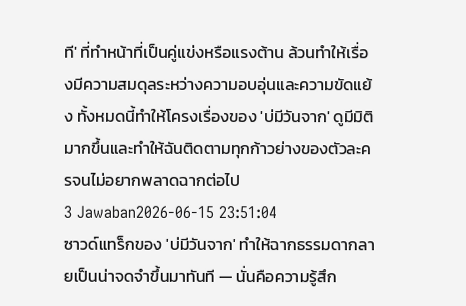ที' ที่ทำหน้าที่เป็นคู่แข่งหรือแรงต้าน ล้วนทำให้เรื่องมีความสมดุลระหว่างความอบอุ่นและความขัดแย้ง ทั้งหมดนี้ทำให้โครงเรื่องของ 'บ่มีวันจาก' ดูมีมิติมากขึ้นและทำให้ฉันติดตามทุกก้าวย่างของตัวละครจนไม่อยากพลาดฉากต่อไป
3 Jawaban2026-06-15 23:51:04
ซาวด์แทร็กของ 'บ่มีวันจาก' ทำให้ฉากธรรมดากลายเป็นน่าจดจำขึ้นมาทันที — นั่นคือความรู้สึก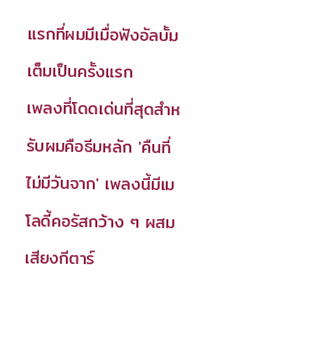แรกที่ผมมีเมื่อฟังอัลบั้มเต็มเป็นครั้งแรก
เพลงที่โดดเด่นที่สุดสำหรับผมคือธีมหลัก 'คืนที่ไม่มีวันจาก' เพลงนี้มีเมโลดี้คอรัสกว้าง ๆ ผสมเสียงกีตาร์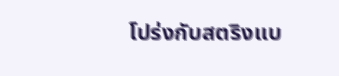โปร่งกับสตริงแบ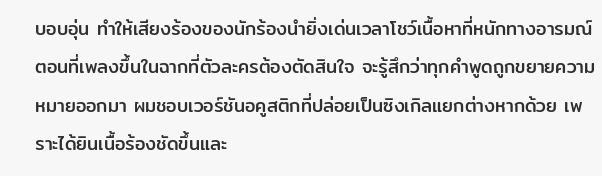บอบอุ่น ทำให้เสียงร้องของนักร้องนำยิ่งเด่นเวลาโชว์เนื้อหาที่หนักทางอารมณ์ ตอนที่เพลงขึ้นในฉากที่ตัวละครต้องตัดสินใจ จะรู้สึกว่าทุกคำพูดถูกขยายความหมายออกมา ผมชอบเวอร์ชันอคูสติกที่ปล่อยเป็นซิงเกิลแยกต่างหากด้วย เพราะได้ยินเนื้อร้องชัดขึ้นและ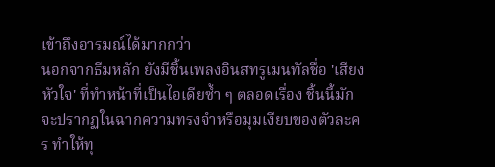เข้าถึงอารมณ์ได้มากกว่า
นอกจากธีมหลัก ยังมีชิ้นเพลงอินสทรูเมนทัลชื่อ 'เสียงหัวใจ' ที่ทำหน้าที่เป็นไอเดียซ้ำ ๆ ตลอดเรื่อง ชิ้นนี้มักจะปรากฏในฉากความทรงจำหรือมุมเงียบของตัวละคร ทำให้ทุ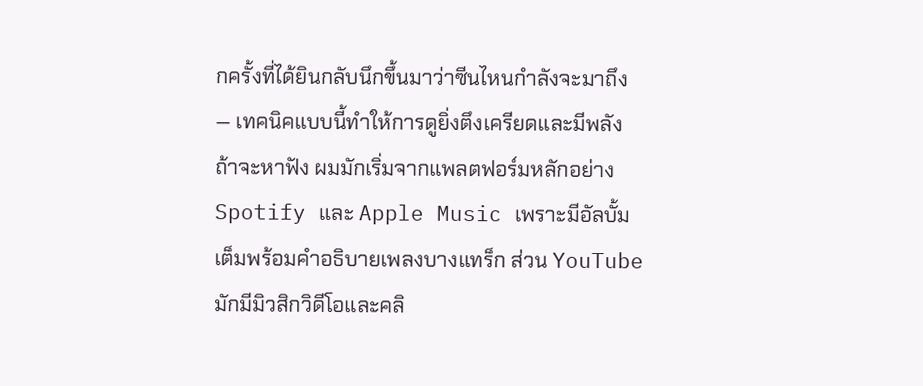กครั้งที่ได้ยินกลับนึกขึ้นมาว่าซีนไหนกำลังจะมาถึง — เทคนิคแบบนี้ทำให้การดูยิ่งตึงเครียดและมีพลัง
ถ้าจะหาฟัง ผมมักเริ่มจากแพลตฟอร์มหลักอย่าง Spotify และ Apple Music เพราะมีอัลบั้มเต็มพร้อมคำอธิบายเพลงบางแทร็ก ส่วน YouTube มักมีมิวสิกวิดีโอและคลิ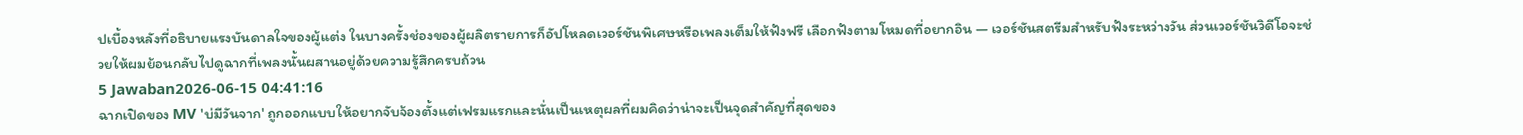ปเบื้องหลังที่อธิบายแรงบันดาลใจของผู้แต่ง ในบางครั้งช่องของผู้ผลิตรายการก็อัปโหลดเวอร์ชันพิเศษหรือเพลงเต็มให้ฟังฟรี เลือกฟังตามโหมดที่อยากอิน — เวอร์ชันสตรีมสำหรับฟังระหว่างวัน ส่วนเวอร์ชันวิดีโอจะช่วยให้ผมย้อนกลับไปดูฉากที่เพลงนั้นผสานอยู่ด้วยความรู้สึกครบถ้วน
5 Jawaban2026-06-15 04:41:16
ฉากเปิดของ MV 'บ่มีวันจาก' ถูกออกแบบให้อยากจับจ้องตั้งแต่เฟรมแรกและนั่นเป็นเหตุผลที่ผมคิดว่าน่าจะเป็นจุดสำคัญที่สุดของ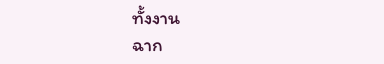ทั้งงาน
ฉาก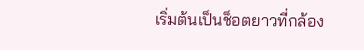เริ่มต้นเป็นช็อตยาวที่กล้อง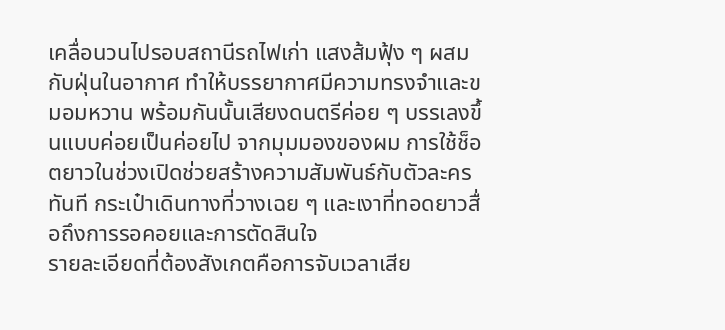เคลื่อนวนไปรอบสถานีรถไฟเก่า แสงส้มฟุ้ง ๆ ผสมกับฝุ่นในอากาศ ทำให้บรรยากาศมีความทรงจำและขมอมหวาน พร้อมกันนั้นเสียงดนตรีค่อย ๆ บรรเลงขึ้นแบบค่อยเป็นค่อยไป จากมุมมองของผม การใช้ช็อตยาวในช่วงเปิดช่วยสร้างความสัมพันธ์กับตัวละครทันที กระเป๋าเดินทางที่วางเฉย ๆ และเงาที่ทอดยาวสื่อถึงการรอคอยและการตัดสินใจ
รายละเอียดที่ต้องสังเกตคือการจับเวลาเสีย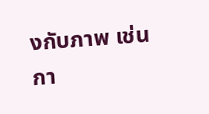งกับภาพ เช่นกา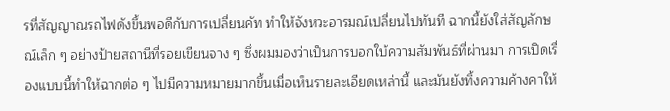รที่สัญญาณรถไฟดังขึ้นพอดีกับการเปลี่ยนคัท ทำให้จังหวะอารมณ์เปลี่ยนไปทันที ฉากนี้ยังใส่สัญลักษณ์เล็ก ๆ อย่างป้ายสถานีที่รอยเขียนจาง ๆ ซึ่งผมมองว่าเป็นการบอกใบ้ความสัมพันธ์ที่ผ่านมา การเปิดเรื่องแบบนี้ทำให้ฉากต่อ ๆ ไปมีความหมายมากขึ้นเมื่อเห็นรายละเอียดเหล่านี้ และมันยังทิ้งความค้างคาให้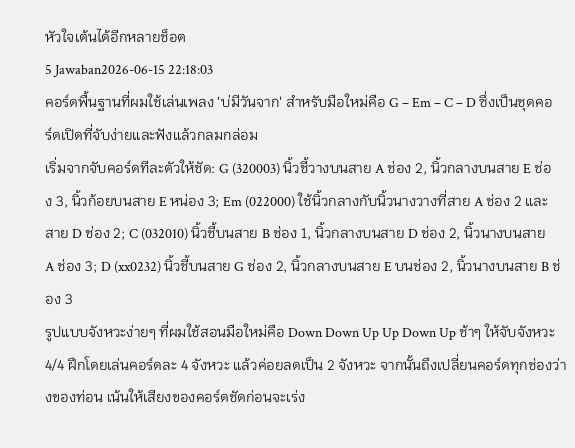หัวใจเต้นได้อีกหลายช็อต
5 Jawaban2026-06-15 22:18:03
คอร์ดพื้นฐานที่ผมใช้เล่นเพลง 'บ่มีวันจาก' สำหรับมือใหม่คือ G – Em – C – D ซึ่งเป็นชุดคอร์ดเปิดที่จับง่ายและฟังแล้วกลมกล่อม
เริ่มจากจับคอร์ดทีละตัวให้ชัด: G (320003) นิ้วชี้วางบนสาย A ช่อง 2, นิ้วกลางบนสาย E ช่อง 3, นิ้วก้อยบนสาย E หน่อง 3; Em (022000) ใช้นิ้วกลางกับนิ้วนางวางที่สาย A ช่อง 2 และสาย D ช่อง 2; C (032010) นิ้วชี้บนสาย B ช่อง 1, นิ้วกลางบนสาย D ช่อง 2, นิ้วนางบนสาย A ช่อง 3; D (xx0232) นิ้วชี้บนสาย G ช่อง 2, นิ้วกลางบนสาย E บนช่อง 2, นิ้วนางบนสาย B ช่อง 3
รูปแบบจังหวะง่ายๆ ที่ผมใช้สอนมือใหม่คือ Down Down Up Up Down Up ช้าๆ ให้จับจังหวะ 4/4 ฝึกโดยเล่นคอร์ดละ 4 จังหวะ แล้วค่อยลดเป็น 2 จังหวะ จากนั้นถึงเปลี่ยนคอร์ดทุกช่องว่างของท่อน เน้นให้เสียงของคอร์ดชัดก่อนจะเร่ง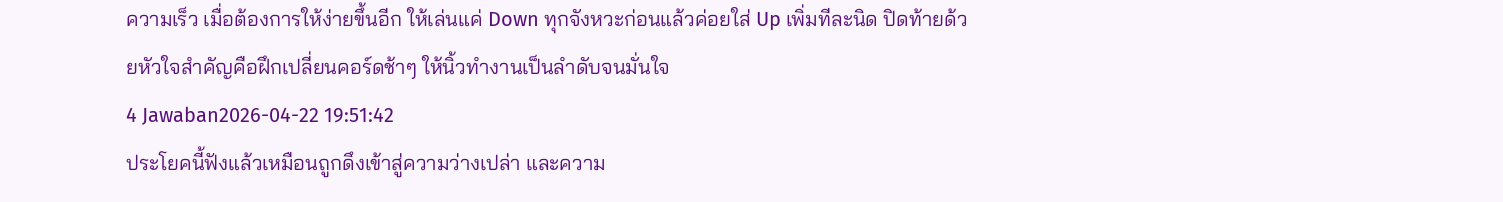ความเร็ว เมื่อต้องการให้ง่ายขึ้นอีก ให้เล่นแค่ Down ทุกจังหวะก่อนแล้วค่อยใส่ Up เพิ่มทีละนิด ปิดท้ายด้วยหัวใจสำคัญคือฝึกเปลี่ยนคอร์ดช้าๆ ให้นิ้วทำงานเป็นลำดับจนมั่นใจ
4 Jawaban2026-04-22 19:51:42
ประโยคนี้ฟังแล้วเหมือนถูกดึงเข้าสู่ความว่างเปล่า และความ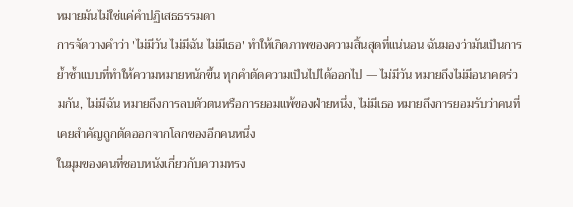หมายมันไม่ใช่แค่คำปฏิเสธธรรมดา
การจัดวางคำว่า 'ไม่มีวัน ไม่มีฉัน ไม่มีเธอ' ทำให้เกิดภาพของความสิ้นสุดที่แน่นอน ฉันมองว่ามันเป็นการย้ำซ้ำแบบที่ทำให้ความหมายหนักขึ้น ทุกคำตัดความเป็นไปได้ออกไป — ไม่มีวัน หมายถึงไม่มีอนาคตร่วมกัน, ไม่มีฉัน หมายถึงการลบตัวตนหรือการยอมแพ้ของฝ่ายหนึ่ง, ไม่มีเธอ หมายถึงการยอมรับว่าคนที่เคยสำคัญถูกตัดออกจากโลกของอีกคนหนึ่ง
ในมุมของคนที่ชอบหนังเกี่ยวกับความทรง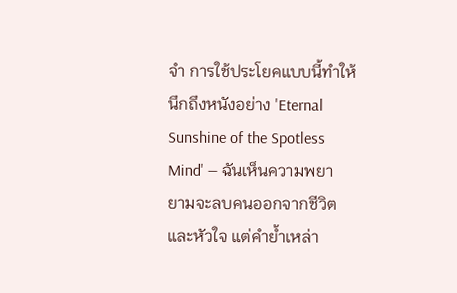จำ การใช้ประโยคแบบนี้ทำให้นึกถึงหนังอย่าง 'Eternal Sunshine of the Spotless Mind' — ฉันเห็นความพยายามจะลบคนออกจากชีวิตและหัวใจ แต่คำย้ำเหล่า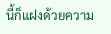นี้ก็แฝงด้วยความ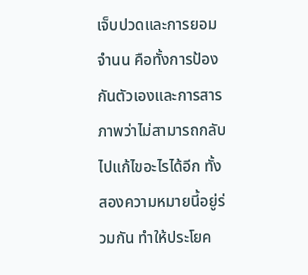เจ็บปวดและการยอมจำนน คือทั้งการป้องกันตัวเองและการสารภาพว่าไม่สามารถกลับไปแก้ไขอะไรได้อีก ทั้งสองความหมายนี้อยู่ร่วมกัน ทำให้ประโยค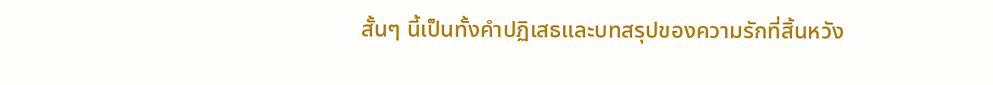สั้นๆ นี้เป็นทั้งคำปฏิเสธและบทสรุปของความรักที่สิ้นหวัง